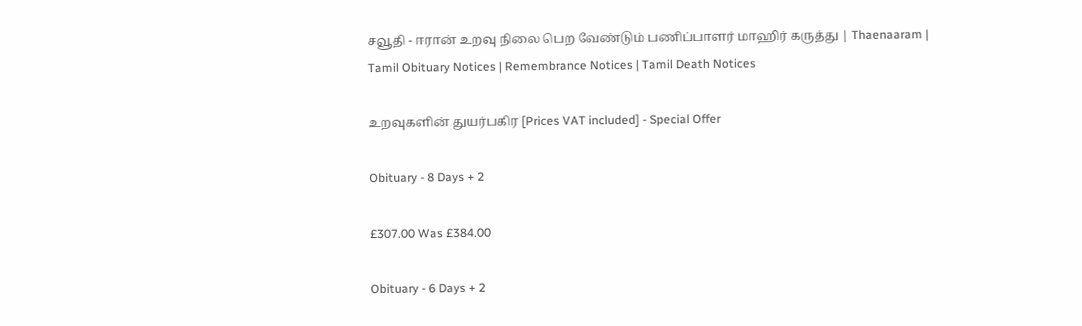சவூதி - ஈரான் உறவு நிலை பெற வேண்டும் பணிப்பாளர் மாஹிர் கருத்து | Thaenaaram |  Tamil Obituary Notices | Remembrance Notices | Tamil Death Notices

உறவுகளின் துயர்பகிர [Prices VAT included] - Special Offer

Obituary - 8 Days + 2

£307.00 Was £384.00

Obituary - 6 Days + 2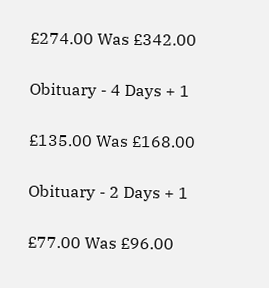£274.00 Was £342.00

Obituary - 4 Days + 1

£135.00 Was £168.00

Obituary - 2 Days + 1

£77.00 Was £96.00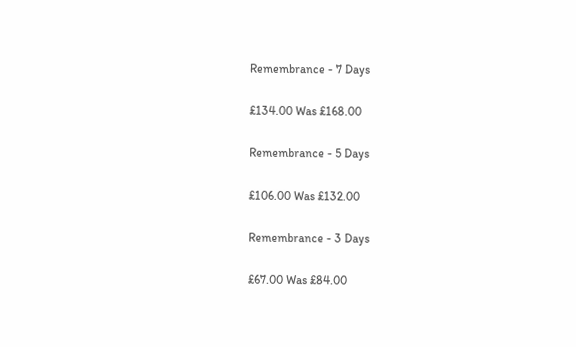Remembrance - 7 Days

£134.00 Was £168.00

Remembrance - 5 Days

£106.00 Was £132.00

Remembrance - 3 Days

£67.00 Was £84.00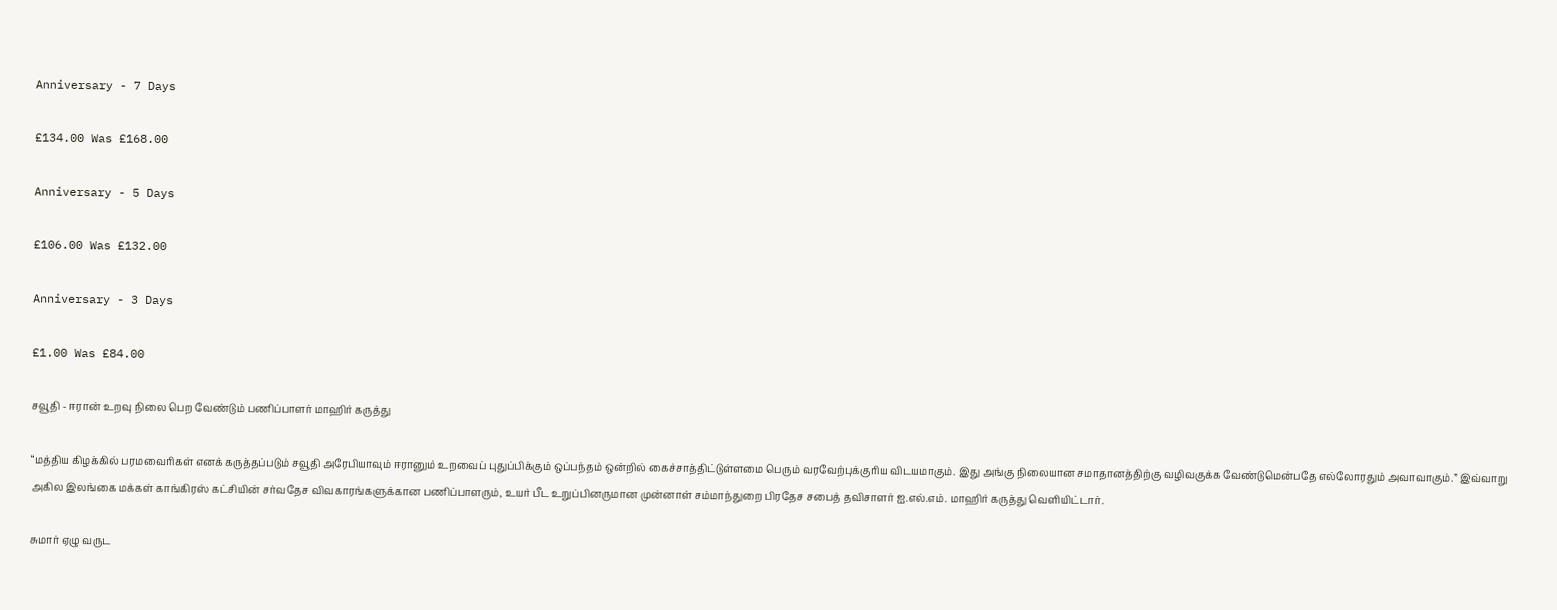Anniversary - 7 Days

£134.00 Was £168.00

Anniversary - 5 Days

£106.00 Was £132.00

Anniversary - 3 Days

£1.00 Was £84.00

சவூதி - ஈரான் உறவு நிலை பெற வேண்டும் பணிப்பாளர் மாஹிர் கருத்து

“மத்திய கிழக்கில் பரமவைரிகள் எனக் கருத்தப்படும் சவூதி அரேபியாவும் ஈரானும் உறவைப் புதுப்பிக்கும் ஒப்பந்தம் ஒன்றில் கைச்சாத்திட்டுள்ளமை பெரும் வரவேற்புக்குரிய விடயமாகும். இது அங்கு நிலையான சமாதானத்திற்கு வழிவகுக்க வேண்டுமென்பதே எல்லோரதும் அவாவாகும்.” இவ்வாறு அகில இலங்கை மக்கள் காங்கிரஸ் கட்சியின் சர்வதேச விவகாரங்களுக்கான பணிப்பாளரும், உயர் பீட உறுப்பினருமான முன்னாள் சம்மாந்துறை பிரதேச சபைத் தவிசாளர் ஐ.எல்.எம். மாஹிர் கருத்து வெளியிட்டார்.

சுமார் ஏழு வருட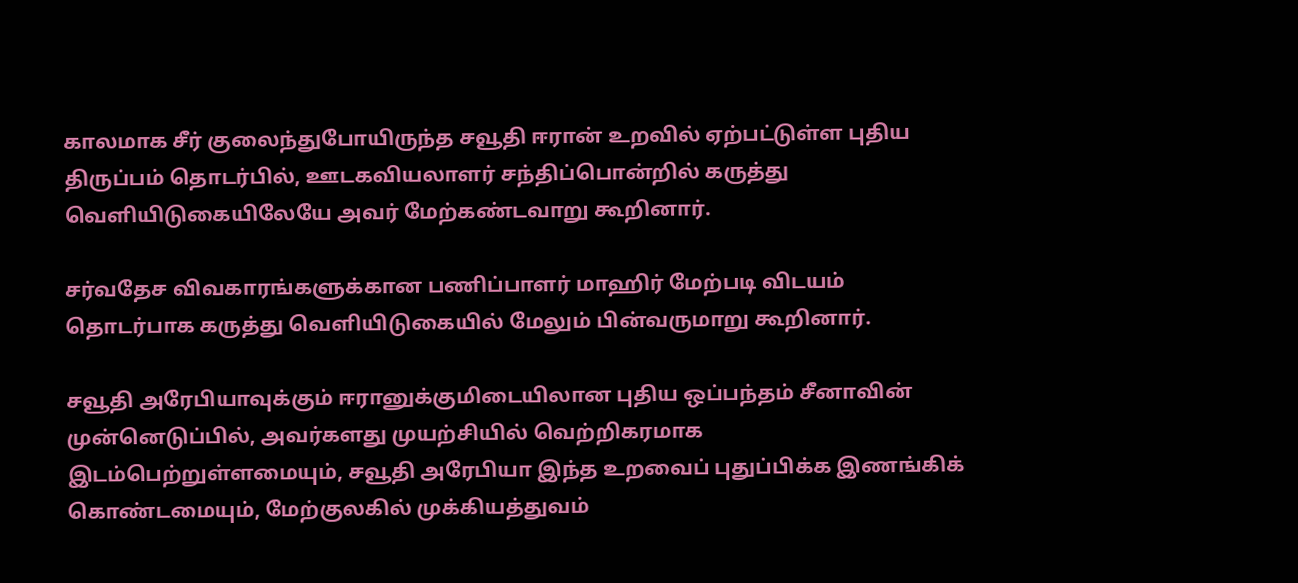காலமாக சீர் குலைந்துபோயிருந்த சவூதி ஈரான் உறவில் ஏற்பட்டுள்ள புதிய திருப்பம் தொடர்பில், ஊடகவியலாளர் சந்திப்பொன்றில் கருத்து வெளியிடுகையிலேயே அவர் மேற்கண்டவாறு கூறினார்.

சர்வதேச விவகாரங்களுக்கான பணிப்பாளர் மாஹிர் மேற்படி விடயம் தொடர்பாக கருத்து வெளியிடுகையில் மேலும் பின்வருமாறு கூறினார்.

சவூதி அரேபியாவுக்கும் ஈரானுக்குமிடையிலான புதிய ஒப்பந்தம் சீனாவின் முன்னெடுப்பில், அவர்களது முயற்சியில் வெற்றிகரமாக இடம்பெற்றுள்ளமையும், சவூதி அரேபியா இந்த உறவைப் புதுப்பிக்க இணங்கிக் கொண்டமையும், மேற்குலகில் முக்கியத்துவம்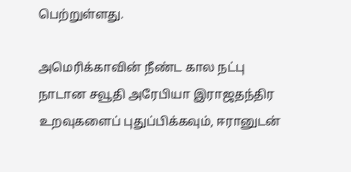பெற்றுள்ளது.

அமெரிக்காவின் நீண்ட கால நட்பு நாடான சவூதி அரேபியா இராஜதந்திர உறவுகளைப் புதுப்பிக்கவும், ஈரானுடன்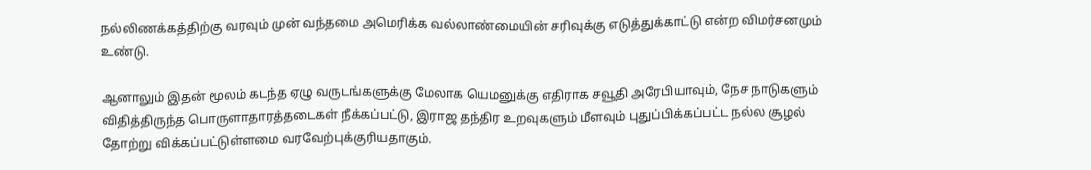நல்லிணக்கத்திற்கு வரவும் முன் வந்தமை அமெரிக்க வல்லாண்மையின் சரிவுக்கு எடுத்துக்காட்டு என்ற விமர்சனமும் உண்டு.

ஆனாலும் இதன் மூலம் கடந்த ஏழு வருடங்களுக்கு மேலாக யெமனுக்கு எதிராக சவூதி அரேபியாவும், நேச நாடுகளும் விதித்திருந்த பொருளாதாரத்தடைகள் நீக்கப்பட்டு, இராஜ தந்திர உறவுகளும் மீளவும் புதுப்பிக்கப்பட்ட நல்ல சூழல் தோற்று விக்கப்பட்டுள்ளமை வரவேற்புக்குரியதாகும்.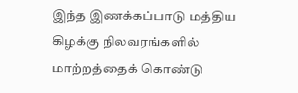இந்த இணக்கப்பாடு மத்திய கிழக்கு நிலவரங்களில் மாற்றத்தைக் கொண்டு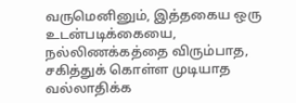வருமெனினும், இத்தகைய ஒரு உடன்படிக்கையை, நல்லிணக்கத்தை விரும்பாத, சகித்துக் கொள்ள முடியாத வல்லாதிக்க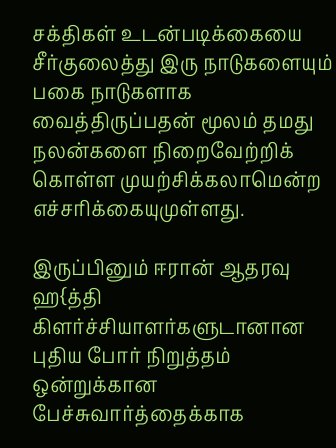சக்திகள் உடன்படிக்கையை சீர்குலைத்து இரு நாடுகளையும் பகை நாடுகளாக வைத்திருப்பதன் மூலம் தமது நலன்களை நிறைவேற்றிக் கொள்ள முயற்சிக்கலாமென்ற எச்சரிக்கையுமுள்ளது.

இருப்பினும் ஈரான் ஆதரவு ஹ{த்தி கிளர்ச்சியாளர்களுடானான புதிய போர் நிறுத்தம் ஒன்றுக்கான பேச்சுவார்த்தைக்காக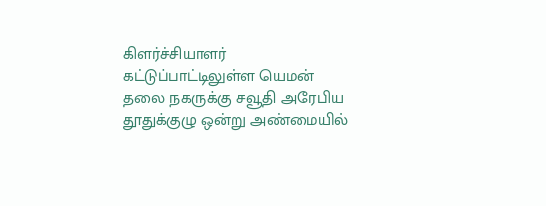கிளர்ச்சியாளர் கட்டுப்பாட்டிலுள்ள யெமன் தலை நகருக்கு சவூதி அரேபிய தூதுக்குழு ஒன்று அண்மையில்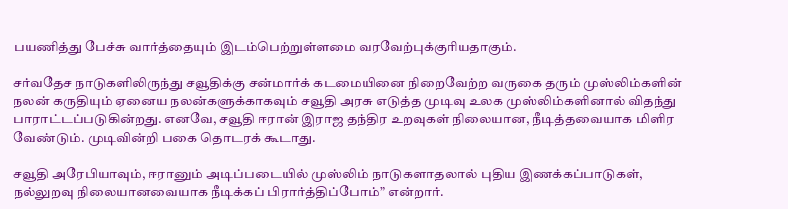பயணித்து பேச்சு வார்த்தையும் இடம்பெற்றுள்ளமை வரவேற்புக்குரியதாகும்.

சர்வதேச நாடுகளிலிருந்து சவூதிக்கு சன்மார்க் கடமையினை நிறைவேற்ற வருகை தரும் முஸ்லிம்களின் நலன் கருதியும் ஏனைய நலன்களுக்காகவும் சவூதி அரசு எடுத்த முடிவு உலக முஸ்லிம்களினால் விதந்து பாராட்டப்படுகின்றது. எனவே, சவூதி ஈரான் இராஜ தந்திர உறவுகள் நிலையான, நீடித்தவையாக மிளிர வேண்டும். முடிவின்றி பகை தொடரக் கூடாது.

சவூதி அரேபியாவும், ஈரானும் அடிப்படையில் முஸ்லிம் நாடுகளாதலால் புதிய இணக்கப்பாடுகள், நல்லுறவு நிலையானவையாக நீடிக்கப் பிரார்த்திப்போம்” என்றார்.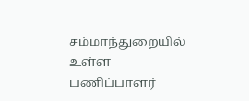சம்மாந்துறையில் உள்ள பணிப்பாளர்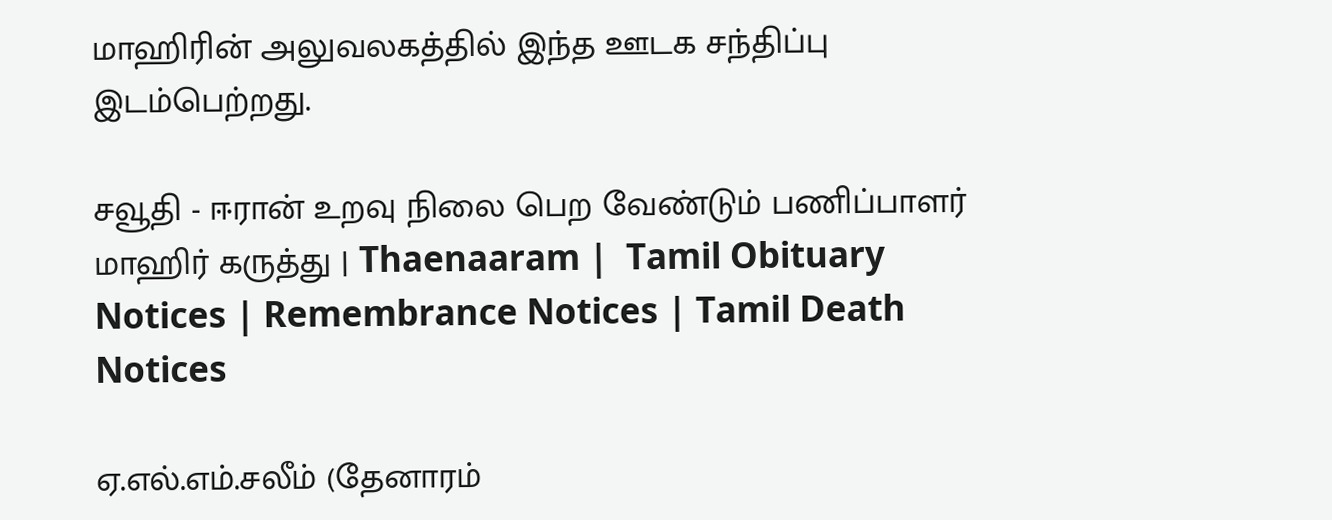மாஹிரின் அலுவலகத்தில் இந்த ஊடக சந்திப்பு இடம்பெற்றது.

சவூதி - ஈரான் உறவு நிலை பெற வேண்டும் பணிப்பாளர் மாஹிர் கருத்து | Thaenaaram |  Tamil Obituary Notices | Remembrance Notices | Tamil Death Notices

ஏ.எல்.எம்.சலீம் (தேனாரம்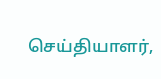செய்தியாளர்,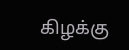கிழக்கு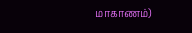மாகாணம்)